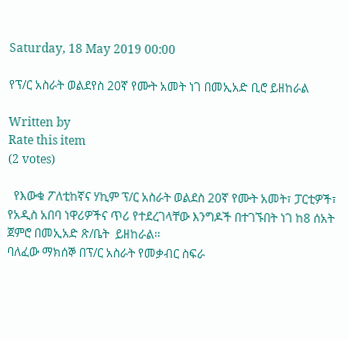Saturday, 18 May 2019 00:00

የፕ/ር አስራት ወልደየስ 20ኛ የሙት አመት ነገ በመኢአድ ቢሮ ይዘከራል

Written by
Rate this item
(2 votes)

  የእውቁ ፖለቲከኛና ሃኪም ፕ/ር አስራት ወልደስ 20ኛ የሙት አመት፣ ፓርቲዎች፣ የአዲስ አበባ ነዋሪዎችና ጥሪ የተደረገላቸው እንግዶች በተገኙበት ነገ ከ8 ሰአት ጀምሮ በመኢአድ ጽ/ቤት  ይዘከራል፡፡
ባለፈው ማክሰኞ በፕ/ር አስራት የመቃብር ስፍራ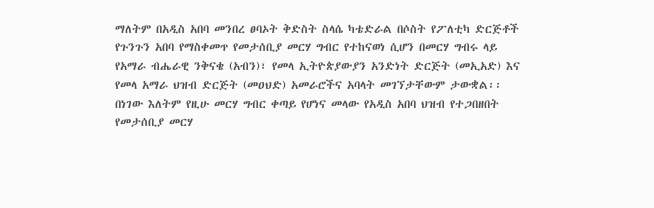ማለትም በአዲስ አበባ መንበረ ፀባኦት ቅድስት ስላሴ ካቴድራል በሶስት የፖለቲካ ድርጅቶች የጉንጉን አበባ የማስቀመጥ የመታሰቢያ መርሃ ግብር የተከናወነ ሲሆን በመርሃ ግብሩ ላይ የአማራ ብሔራዊ ንቅናቄ (አብን)፣ የመላ ኢትዮጵያውያን አንድነት ድርጅት (መኢአድ) እና የመላ አማራ ህዝብ ድርጅት (መዐህድ) አመራሮችና አባላት መገኘታቸውም ታውቋል፡፡
በነገው እለትም የዚሁ መርሃ ግብር ቀጣይ የሆነና መላው የአዲስ አበባ ህዝብ የተጋበዘበት የመታሰቢያ መርሃ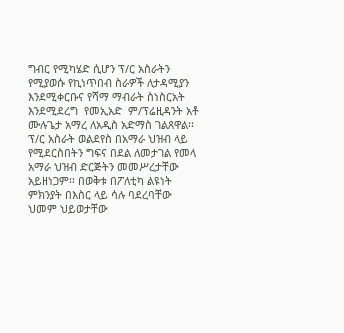ግብር የሚካሄድ ሲሆን ፕ/ር አስራትን የሚያወሱ የኪነጥበብ ስራዎች ለታዳሚያን እንደሚቀርቡና የሻማ ማብራት ስነስርአት እንደሚደረግ  የመኢአድ  ም/ፕሬዚዳንት አቶ ሙሉጌታ አማረ ለአዲስ አድማስ ገልጸዋል፡፡ ፕ/ር አስራት ወልደየስ በአማራ ህዝብ ላይ የሚደርስበትን ግፍና በደል ለመታገል የመላ አማራ ህዝብ ድርጅትን መመሥረታቸው አይዘነጋም፡፡ በወቅቱ በፖለቲካ ልዩነት ምክንያት በእስር ላይ ሳሉ ባደረባቸው ህመም ህይወታቸው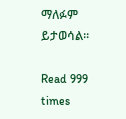ማለፉም ይታወሳል፡፡

Read 999 times